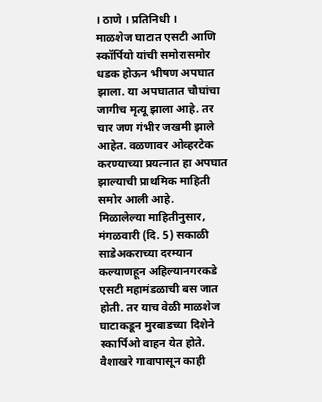। ठाणे । प्रतिनिधी ।
माळशेज घाटात एसटी आणि स्कॉर्पियो यांची समोरासमोर धडक होऊन भीषण अपघात झाला. या अपघातात चौघांचा जागीच मृत्यू झाला आहे. तर चार जण गंभीर जखमी झाले आहेत. वळणावर ओव्हरटेक करण्याच्या प्रयत्नात हा अपघात झाल्याची प्राथमिक माहिती समोर आली आहे.
मिळालेल्या माहितीनुसार, मंगळवारी (दि. 5) सकाळी साडेअकराच्या दरम्यान कल्याणहून अहिल्यानगरकडे एसटी महामंडळाची बस जात होती. तर याच वेळी माळशेज घाटाकडून मुरबाडच्या दिशेने स्कार्पिओ वाहन येत होते. वैशाखरे गावापासून काही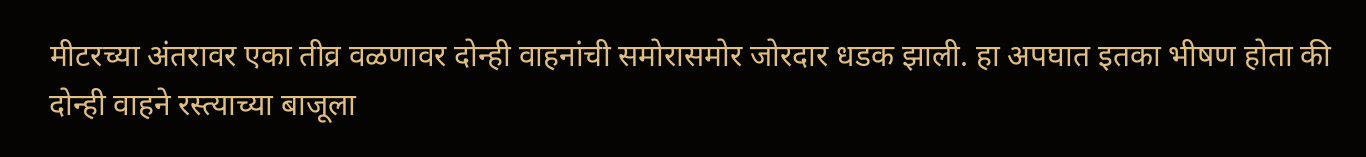मीटरच्या अंतरावर एका तीव्र वळणावर दोन्ही वाहनांची समोरासमोर जोरदार धडक झाली. हा अपघात इतका भीषण होता की दोन्ही वाहने रस्त्याच्या बाजूला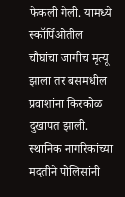फेकली गेली. यामध्ये स्कॉर्पिओतील चौघांचा जागीच मृत्यू झाला तर बसमधील प्रवाशांना किरकोळ दुखापत झाली. स्थानिक नागरिकांच्या मदतीने पोलिसांनी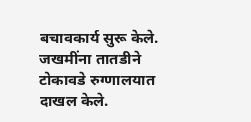बचावकार्य सुरू केले. जखमींना तातडीने टोकावडे रुग्णालयात दाखल केले.